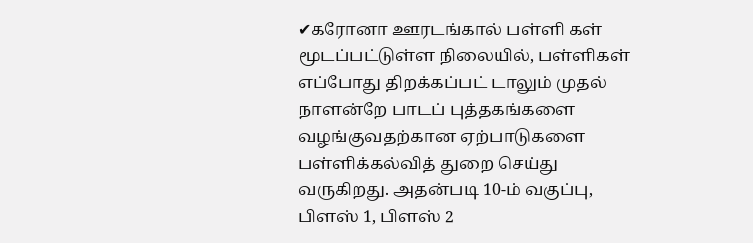✔கரோனா ஊரடங்கால் பள்ளி கள் மூடப்பட்டுள்ள நிலையில், பள்ளிகள் எப்போது திறக்கப்பட் டாலும் முதல் நாளன்றே பாடப் புத்தகங்களை வழங்குவதற்கான ஏற்பாடுகளை பள்ளிக்கல்வித் துறை செய்து வருகிறது. அதன்படி 10-ம் வகுப்பு, பிளஸ் 1, பிளஸ் 2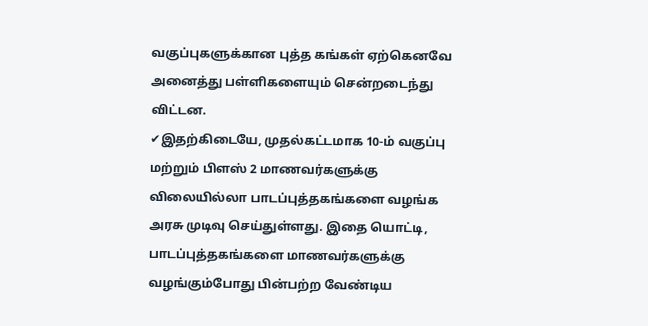வகுப்புகளுக்கான புத்த கங்கள் ஏற்கெனவே அனைத்து பள்ளிகளையும் சென்றடைந்து விட்டன.
✔இதற்கிடையே, முதல்கட்டமாக 10-ம் வகுப்பு மற்றும் பிளஸ் 2 மாணவர்களுக்கு விலையில்லா பாடப்புத்தகங்களை வழங்க அரசு முடிவு செய்துள்ளது. இதை யொட்டி, பாடப்புத்தகங்களை மாணவர்களுக்கு வழங்கும்போது பின்பற்ற வேண்டிய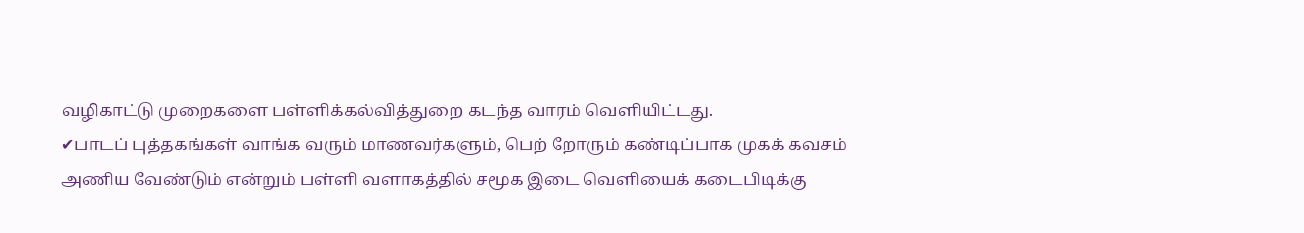வழிகாட்டு முறைகளை பள்ளிக்கல்வித்துறை கடந்த வாரம் வெளியிட்டது.
✔பாடப் புத்தகங்கள் வாங்க வரும் மாணவர்களும், பெற் றோரும் கண்டிப்பாக முகக் கவசம் அணிய வேண்டும் என்றும் பள்ளி வளாகத்தில் சமூக இடை வெளியைக் கடைபிடிக்கு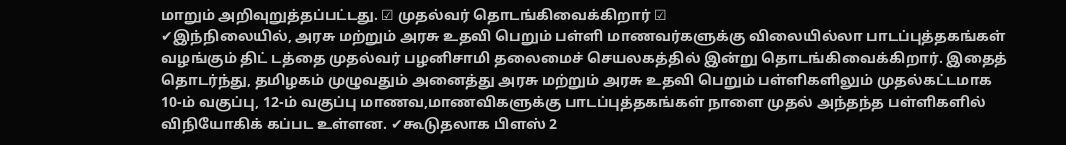மாறும் அறிவுறுத்தப்பட்டது. ☑ முதல்வர் தொடங்கிவைக்கிறார் ☑
✔இந்நிலையில், அரசு மற்றும் அரசு உதவி பெறும் பள்ளி மாணவர்களுக்கு விலையில்லா பாடப்புத்தகங்கள் வழங்கும் திட் டத்தை முதல்வர் பழனிசாமி தலைமைச் செயலகத்தில் இன்று தொடங்கிவைக்கிறார். இதைத் தொடர்ந்து, தமிழகம் முழுவதும் அனைத்து அரசு மற்றும் அரசு உதவி பெறும் பள்ளிகளிலும் முதல்கட்டமாக 10-ம் வகுப்பு, 12-ம் வகுப்பு மாணவ,மாணவிகளுக்கு பாடப்புத்தகங்கள் நாளை முதல் அந்தந்த பள்ளிகளில் விநியோகிக் கப்பட உள்ளன. ✔கூடுதலாக பிளஸ் 2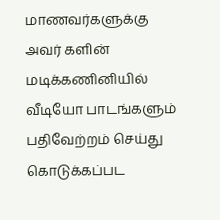மாணவர்களுக்கு அவர் களின் மடிக்கணினியில் வீடியோ பாடங்களும் பதிவேற்றம் செய்து கொடுக்கப்பட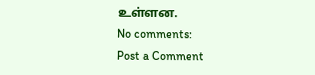உள்ளன.
No comments:
Post a Comment